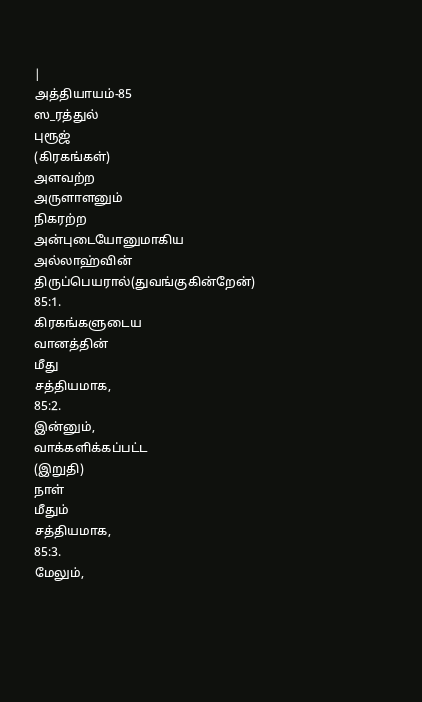|
அத்தியாயம்-85
ஸ_ரத்துல்
புரூஜ்
(கிரகங்கள்)
அளவற்ற
அருளாளனும்
நிகரற்ற
அன்புடையோனுமாகிய
அல்லாஹ்வின்
திருப்பெயரால்(துவங்குகின்றேன்)
85:1.
கிரகங்களுடைய
வானத்தின்
மீது
சத்தியமாக,
85:2.
இன்னும்,
வாக்களிக்கப்பட்ட
(இறுதி)
நாள்
மீதும்
சத்தியமாக,
85:3.
மேலும்,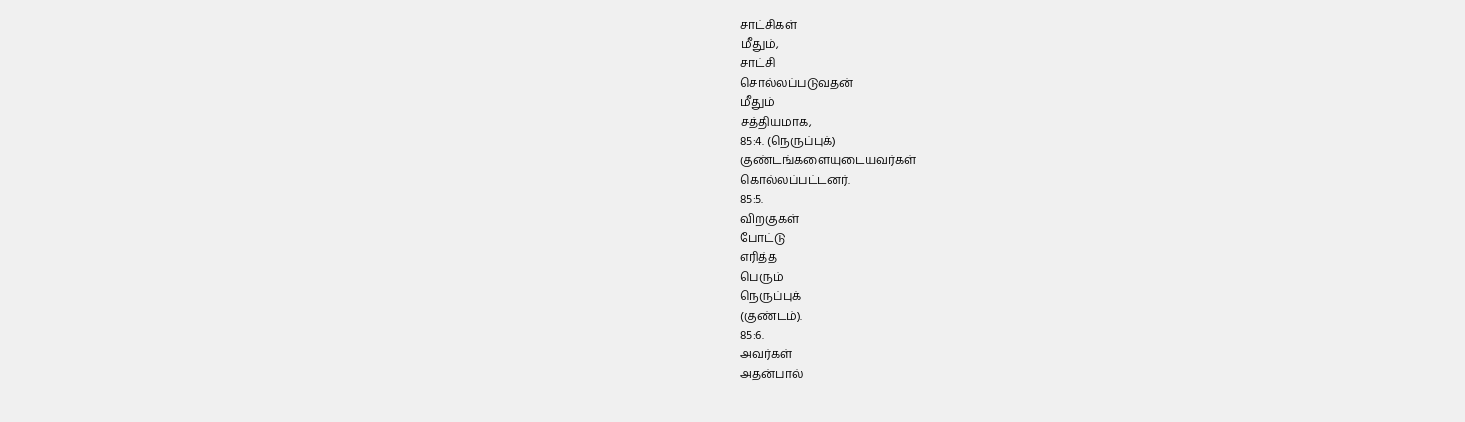சாட்சிகள்
மீதும்,
சாட்சி
சொல்லப்படுவதன்
மீதும்
சத்தியமாக,
85:4. (நெருப்புக்)
குண்டங்களையுடையவர்கள்
கொல்லப்பட்டனர்.
85:5.
விறகுகள்
போட்டு
எரித்த
பெரும்
நெருப்புக்
(குண்டம்).
85:6.
அவர்கள்
அதன்பால்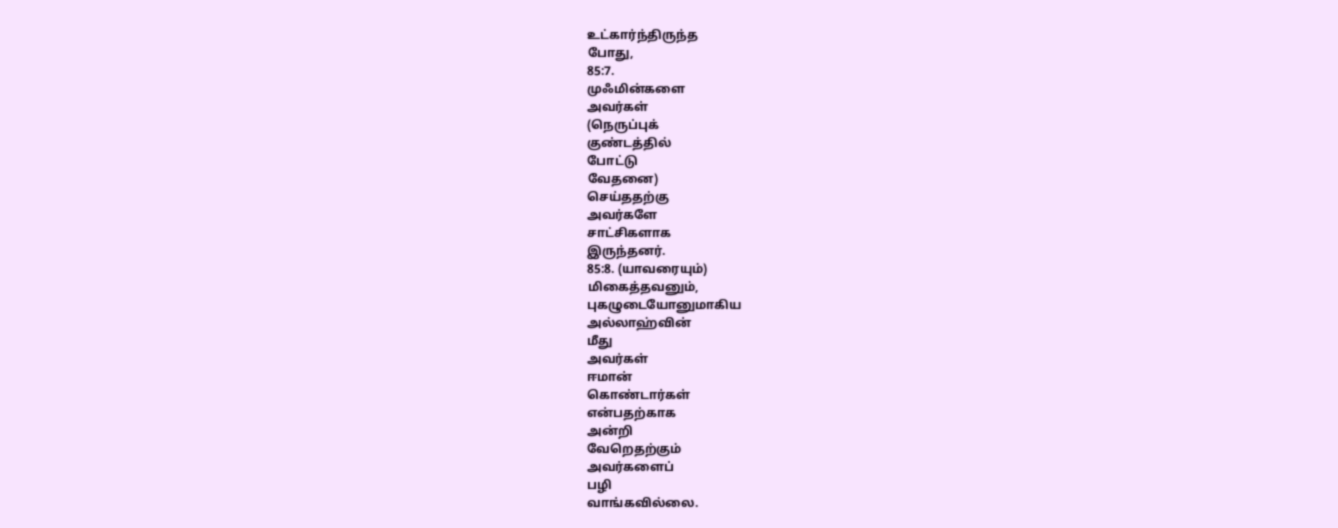உட்கார்ந்திருந்த
போது,
85:7.
முஃமின்களை
அவர்கள்
(நெருப்புக்
குண்டத்தில்
போட்டு
வேதனை)
செய்ததற்கு
அவர்களே
சாட்சிகளாக
இருந்தனர்.
85:8. (யாவரையும்)
மிகைத்தவனும்,
புகழுடையோனுமாகிய
அல்லாஹ்வின்
மீது
அவர்கள்
ஈமான்
கொண்டார்கள்
என்பதற்காக
அன்றி
வேறெதற்கும்
அவர்களைப்
பழி
வாங்கவில்லை.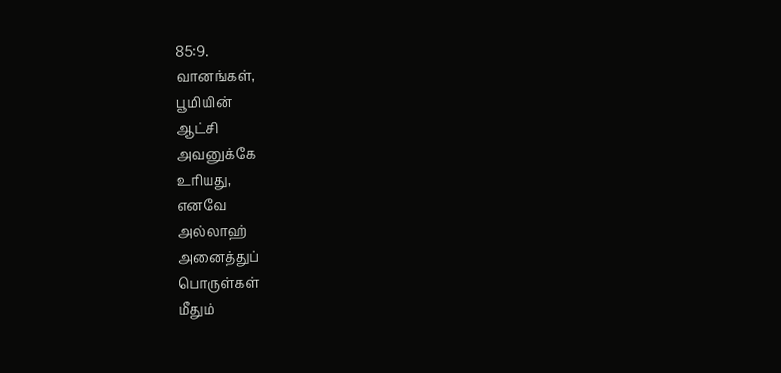85:9.
வானங்கள்,
பூமியின்
ஆட்சி
அவனுக்கே
உரியது,
எனவே
அல்லாஹ்
அனைத்துப்
பொருள்கள்
மீதும்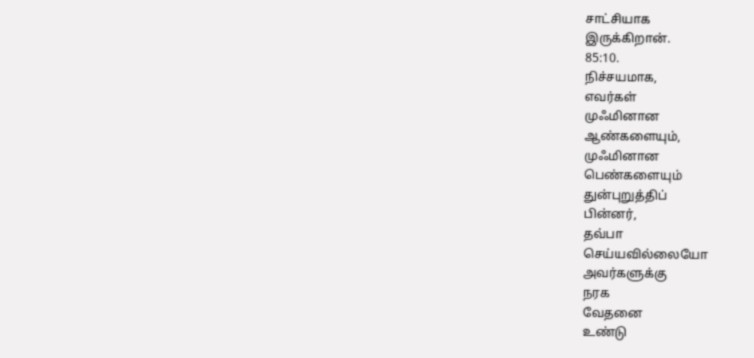சாட்சியாக
இருக்கிறான்.
85:10.
நிச்சயமாக,
எவர்கள்
முஃமினான
ஆண்களையும்,
முஃமினான
பெண்களையும்
துன்புறுத்திப்
பின்னர்,
தவ்பா
செய்யவில்லையோ
அவர்களுக்கு
நரக
வேதனை
உண்டு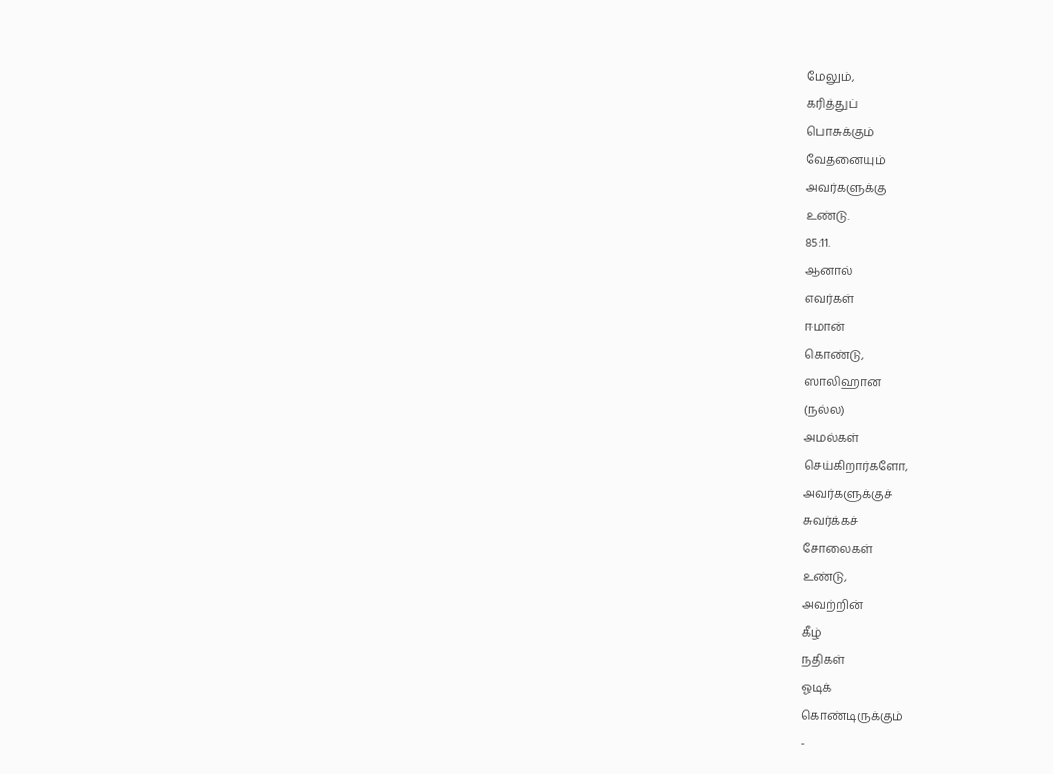மேலும்,
கரித்துப்
பொசுக்கும்
வேதனையும்
அவர்களுக்கு
உண்டு.
85:11.
ஆனால்
எவர்கள்
ஈமான்
கொண்டு,
ஸாலிஹான
(நல்ல)
அமல்கள்
செய்கிறார்களோ,
அவர்களுக்குச்
சுவர்க்கச்
சோலைகள்
உண்டு,
அவற்றின்
கீழ்
நதிகள்
ஓடிக்
கொண்டிருக்கும்
-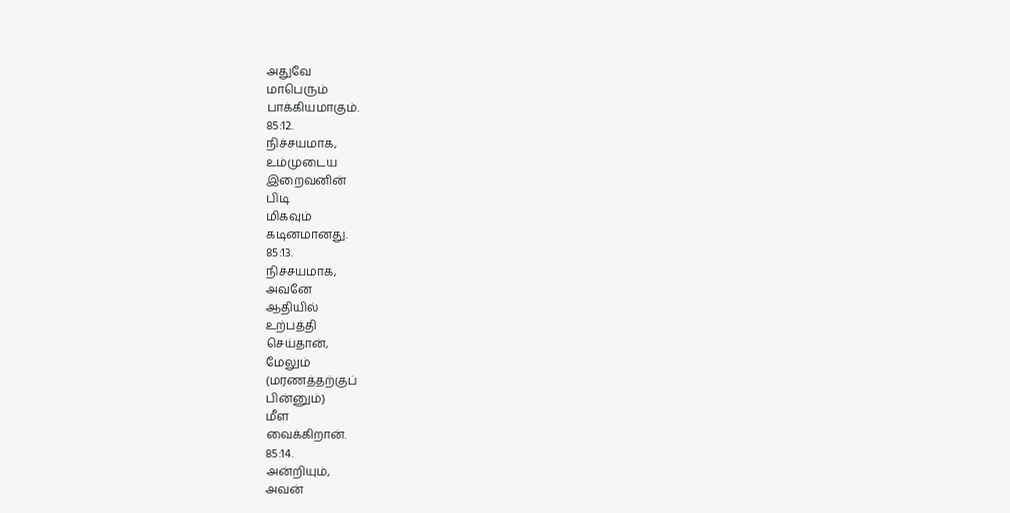அதுவே
மாபெரும்
பாக்கியமாகும்.
85:12.
நிச்சயமாக,
உம்முடைய
இறைவனின்
பிடி
மிகவும்
கடினமானது.
85:13.
நிச்சயமாக,
அவனே
ஆதியில்
உற்பத்தி
செய்தான்,
மேலும்
(மரணத்தற்குப்
பின்னும்)
மீள
வைக்கிறான்.
85:14.
அன்றியும்,
அவன்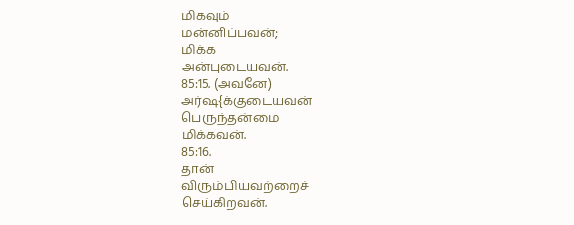மிகவும்
மன்னிப்பவன்;
மிக்க
அன்புடையவன்.
85:15. (அவனே)
அர்ஷ{க்குடையவன்
பெருந்தன்மை
மிக்கவன்.
85:16.
தான்
விரும்பியவற்றைச்
செய்கிறவன்.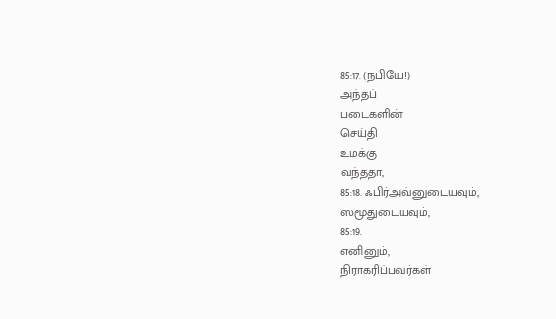85:17. (நபியே!)
அந்தப்
படைகளின்
செய்தி
உமக்கு
வந்ததா,
85:18. ஃபிர்அவ்னுடையவும்,
ஸமூதுடையவும்,
85:19.
எனினும்,
நிராகரிப்பவர்கள்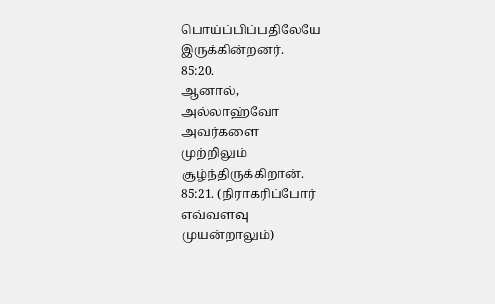பொய்ப்பிப்பதிலேயே
இருக்கின்றனர்.
85:20.
ஆனால்,
அல்லாஹ்வோ
அவர்களை
முற்றிலும்
சூழ்ந்திருக்கிறான்.
85:21. (நிராகரிப்போர்
எவ்வளவு
முயன்றாலும்)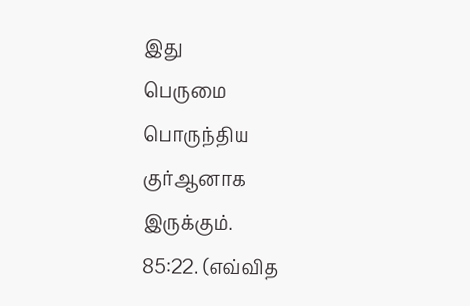இது
பெருமை
பொருந்திய
குர்ஆனாக
இருக்கும்.
85:22. (எவ்வித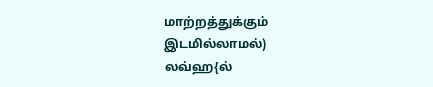மாற்றத்துக்கும்
இடமில்லாமல்)
லவ்ஹ{ல்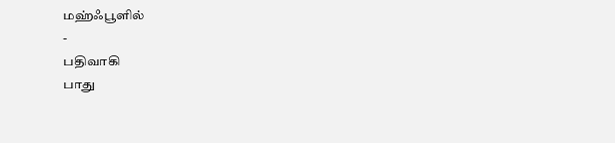மஹ்ஃபூளில்
-
பதிவாகி
பாது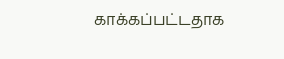காக்கப்பட்டதாக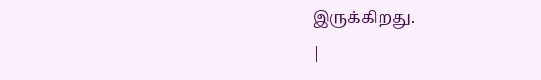இருக்கிறது.
|